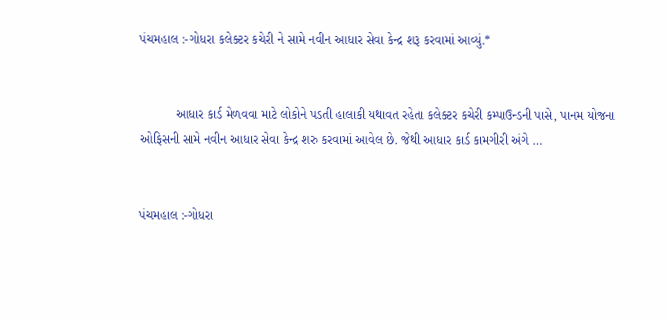પંચમહાલ :-ગોધરા કલેક્ટર કચેરી ને સામે નવીન આધાર સેવા કેન્દ્ર શરૂ કરવામાં આવ્યું.*


          આધાર કાર્ડ મેળવવા માટે લોકોને પડતી હાલાકી યથાવત રહેતા કલેક્ટર કચેરી કમ્પાઉન્ડની પાસે, પાનમ યોજના ઓફિસની સામે નવીન આધાર સેવા કેન્દ્ર શરુ કરવામાં આવેલ છે. જેથી આધાર કાર્ડ કામગીરી અંગે …


પંચમહાલ :-ગોધરા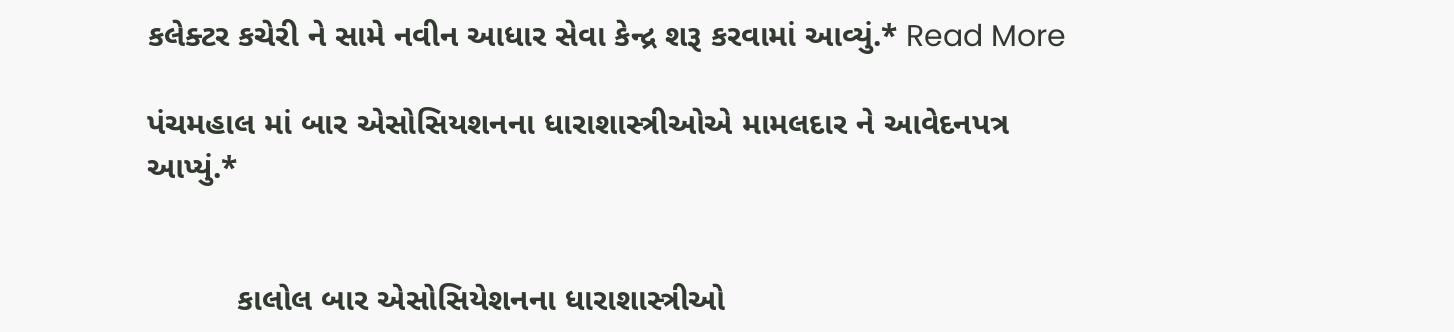કલેક્ટર કચેરી ને સામે નવીન આધાર સેવા કેન્દ્ર શરૂ કરવામાં આવ્યું.* Read More

પંચમહાલ માં બાર એસોસિયશનના ધારાશાસ્ત્રીઓએ મામલદાર ને આવેદનપત્ર આપ્યું.*


          કાલોલ બાર એસોસિયેશનના ધારાશાસ્ત્રીઓ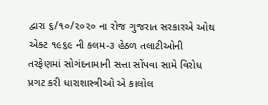દ્વારા ૬/૧૦/૨૦૨૦ ના રોજ ગુજરાત સરકારએ ઓથ એક્ટ ૧૯૬૯ ની કલમ-૩ હેઠળ તલાટીઓની તરફેણમાં સોગંદનામાની સત્તા સોંપવા સામે વિરોધ પ્રગટ કરી ધારાશાસ્ત્રીઓ એ કાલોલ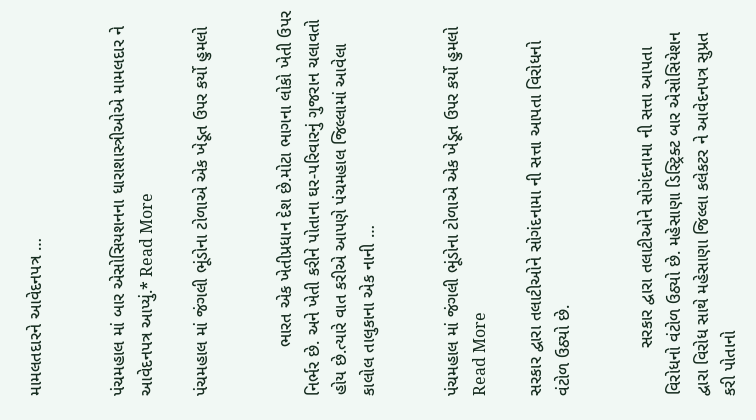મામલતદારને આવેદનપત્ર …


પંચમહાલ માં બાર એસોસિયશનના ધારાશાસ્ત્રીઓએ મામલદાર ને આવેદનપત્ર આપ્યું.* Read More

પંચમહાલ માં જંગલી ભૂંડોના ટોળાએ એક ખેડૂત ઉપર કર્યો હુમલો


          ભારત એક ખેતીપ્રધાન દેશ છે.મોટા ભાગના લોકો ખેતી ઉપર નિર્ભર છે. અને ખેતી કરીને પોતાના ઘર-પરિવારનું ગુજરાન ચલાવતો હોય છે.ત્યારે વાત કરીએ આપણે પંચમહાલ જિલ્લામાં આવેલા કાલોલ તાલુકાના એક નાની …


પંચમહાલ માં જંગલી ભૂંડોના ટોળાએ એક ખેડૂત ઉપર કર્યો હુમલો Read More

સરકાર દ્વારા તલાટીઓને સોગંદનામા ની સત્તા આપતા વિરોધનો વંટોળ ઉઠ્યો છે.


          સરકાર દ્વારા તલાટીઓને સોગંદનામા ની સત્તા આપતા વિરોધનો વંટોળ ઉઠ્યો છે. મહેસાણા ડિસ્ટ્રિક્ટ બાર એસોસિયેશન દ્વારા વિરોધ સાથે મહેસાણા જિલ્લા કલેકટર ને આવેદનપત્ર સુપ્રત કરી પોતાનો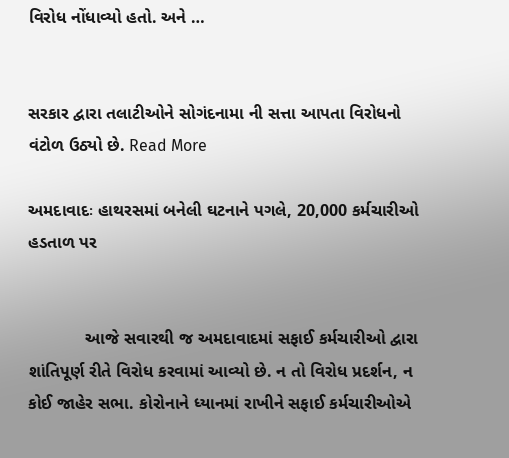વિરોધ નોંધાવ્યો હતો. અને …


સરકાર દ્વારા તલાટીઓને સોગંદનામા ની સત્તા આપતા વિરોધનો વંટોળ ઉઠ્યો છે. Read More

અમદાવાદઃ હાથરસમાં બનેલી ઘટનાને પગલે, 20,000 કર્મચારીઓ હડતાળ પર


            આજે સવારથી જ અમદાવાદમાં સફાઈ કર્મચારીઓ દ્વારા શાંતિપૂર્ણ રીતે વિરોધ કરવામાં આવ્યો છે. ન તો વિરોધ પ્રદર્શન, ન કોઈ જાહેર સભા. કોરોનાને ધ્યાનમાં રાખીને સફાઈ કર્મચારીઓએ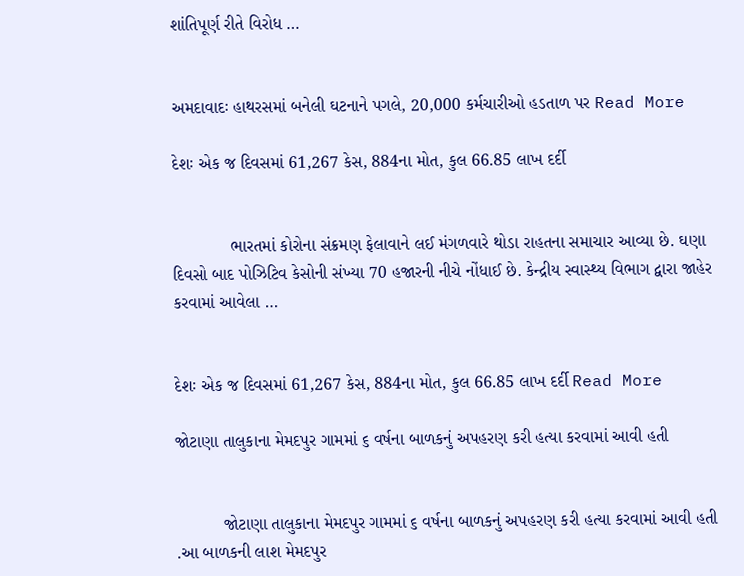શાંતિપૂર્ણ રીતે વિરોધ …


અમદાવાદઃ હાથરસમાં બનેલી ઘટનાને પગલે, 20,000 કર્મચારીઓ હડતાળ પર Read More

દેશઃ એક જ દિવસમાં 61,267 કેસ, 884ના મોત, કુલ 66.85 લાખ દર્દી


            ભારતમાં કોરોના સંક્રમણ ફેલાવાને લઈ મંગળવારે થોડા રાહતના સમાચાર આવ્યા છે. ઘણા દિવસો બાદ પોઝિટિવ કેસોની સંખ્યા 70 હજારની નીચે નોંધાઈ છે. કેન્દ્રીય સ્વાસ્થ્ય વિભાગ દ્વારા જાહેર કરવામાં આવેલા …


દેશઃ એક જ દિવસમાં 61,267 કેસ, 884ના મોત, કુલ 66.85 લાખ દર્દી Read More

જોટાણા તાલુકાના મેમદપુર ગામમાં ૬ વર્ષના બાળકનું અપહરણ કરી હત્યા કરવામાં આવી હતી


          જોટાણા તાલુકાના મેમદપુર ગામમાં ૬ વર્ષના બાળકનું અપહરણ કરી હત્યા કરવામાં આવી હતી .આ બાળકની લાશ મેમદપુર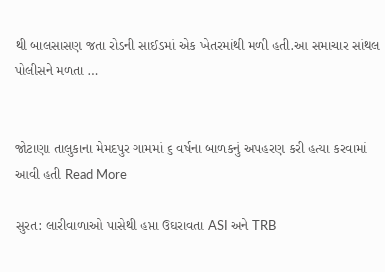થી બાલસાસણ જતા રોડની સાઈડમાં એક ખેતરમાંથી મળી હતી.આ સમાચાર સાંથલ પોલીસને મળતા …


જોટાણા તાલુકાના મેમદપુર ગામમાં ૬ વર્ષના બાળકનું અપહરણ કરી હત્યા કરવામાં આવી હતી Read More

સુરત: લારીવાળાઓ પાસેથી હપ્તા ઉઘરાવતા ASI અને TRB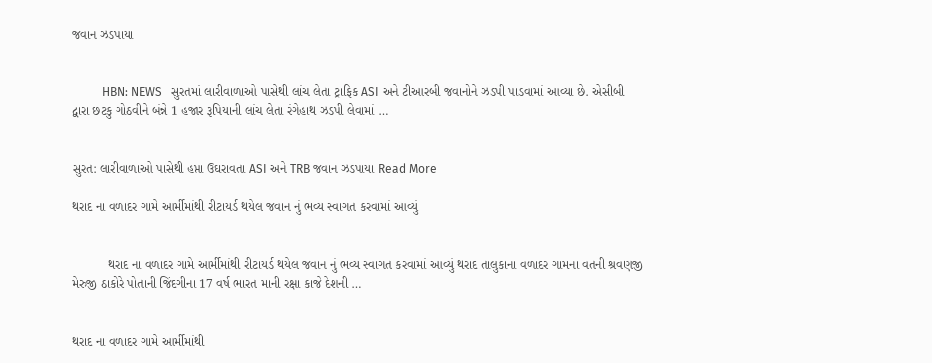જવાન ઝડપાયા


          HBN: NEWS   સુરતમાં લારીવાળાઓ પાસેથી લાંચ લેતા ટ્રાફિક ASI અને ટીઆરબી જવાનોને ઝડપી પાડવામાં આવ્યા છે. એસીબી દ્વારા છટકુ ગોઠવીને બંન્ને 1 હજાર રૂપિયાની લાંચ લેતા રંગેહાથ ઝડપી લેવામાં …


સુરત: લારીવાળાઓ પાસેથી હપ્તા ઉઘરાવતા ASI અને TRB જવાન ઝડપાયા Read More

થરાદ ના વળાદર ગામે આર્મીમાંથી રીટાયર્ડ થયેલ જવાન નું ભવ્ય સ્વાગત કરવામાં આવ્યું


          થરાદ ના વળાદર ગામે આર્મીમાંથી રીટાયર્ડ થયેલ જવાન નું ભવ્ય સ્વાગત કરવામાં આવ્યું થરાદ તાલુકાના વળાદર ગામના વતની શ્રવણજી મેરુજી ઠાકોરે પોતાની જિંદગીના 17 વર્ષ ભારત માની રક્ષા કાજે દેશની …


થરાદ ના વળાદર ગામે આર્મીમાંથી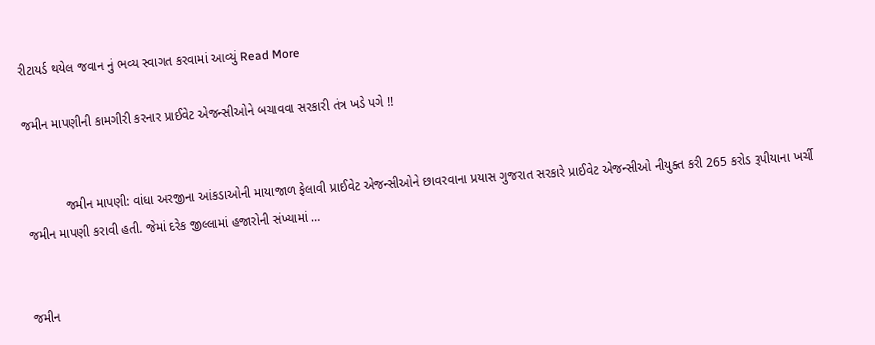રીટાયર્ડ થયેલ જવાન નું ભવ્ય સ્વાગત કરવામાં આવ્યું Read More

જમીન માપણીની કામગીરી કરનાર પ્રાઈવેટ એજન્સીઓને બચાવવા સરકારી તંત્ર ખડે પગે !!


           જમીન માપણી: વાંધા અરજીના આંકડાઓની માયાજાળ ફેલાવી પ્રાઈવેટ એજન્સીઓને છાવરવાના પ્રયાસ ગુજરાત સરકારે પ્રાઈવેટ એજન્સીઓ નીયુક્ત કરી 265 કરોડ રૂપીયાના ખર્ચી જમીન માપણી કરાવી હતી. જેમાં દરેક જીલ્લામાં હજારોની સંખ્યામાં …


જમીન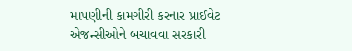માપણીની કામગીરી કરનાર પ્રાઈવેટ એજન્સીઓને બચાવવા સરકારી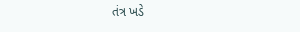તંત્ર ખડે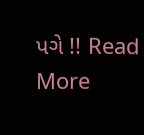પગે !! Read More